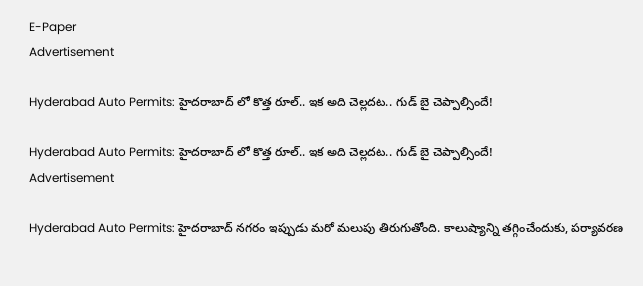E-Paper
Advertisement

Hyderabad Auto Permits: హైదరాబాద్ లో కొత్త రూల్.. ఇక అది చెల్లదట.. గుడ్ బై చెప్పాల్సిందే!

Hyderabad Auto Permits: హైదరాబాద్ లో కొత్త రూల్.. ఇక అది చెల్లదట.. గుడ్ బై చెప్పాల్సిందే!
Advertisement

Hyderabad Auto Permits: హైదరాబాద్ నగరం ఇప్పుడు మరో మలుపు తిరుగుతోంది. కాలుష్యాన్ని తగ్గించేందుకు, పర్యావరణ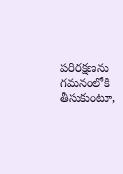పరిరక్షణను గమనంలోకి తీసుకుంటూ,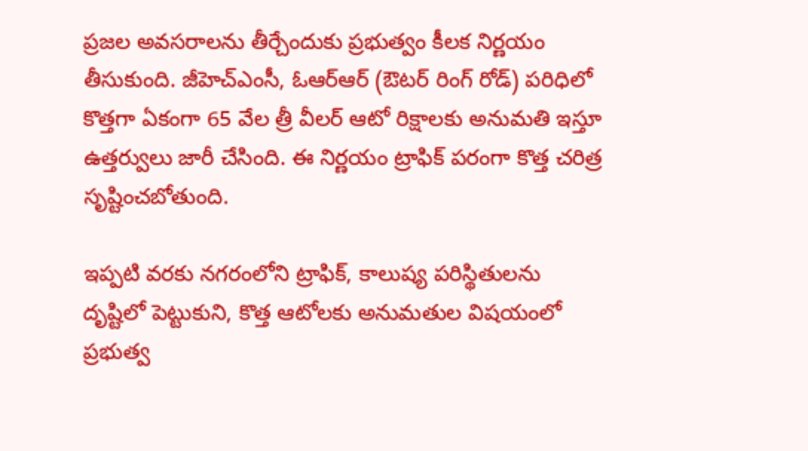ప్రజల అవసరాలను తీర్చేందుకు ప్రభుత్వం కీలక నిర్ణయం తీసుకుంది. జీహెచ్ఎంసీ, ఓఆర్ఆర్ (ఔటర్ రింగ్ రోడ్) పరిధిలో కొత్తగా ఏకంగా 65 వేల త్రీ వీలర్ ఆటో రిక్షాలకు అనుమతి ఇస్తూ ఉత్తర్వులు జారీ చేసింది. ఈ నిర్ణయం ట్రాఫిక్ పరంగా కొత్త చరిత్ర సృష్టించబోతుంది.

ఇప్పటి వరకు నగరంలోని ట్రాఫిక్, కాలుష్య పరిస్థితులను దృష్టిలో పెట్టుకుని, కొత్త ఆటోలకు అనుమతుల విషయంలో ప్రభుత్వ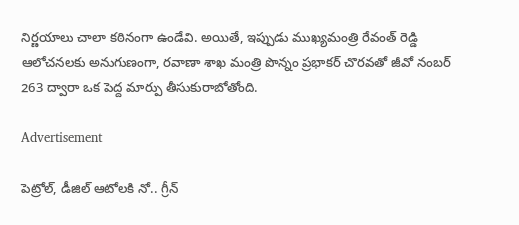నిర్ణయాలు చాలా కఠినంగా ఉండేవి. అయితే, ఇప్పుడు ముఖ్యమంత్రి రేవంత్ రెడ్డి ఆలోచనలకు అనుగుణంగా, రవాణా శాఖ మంత్రి పొన్నం ప్రభాకర్ చొరవతో జీవో నంబర్ 263 ద్వారా ఒక పెద్ద మార్పు తీసుకురాబోతోంది.

Advertisement

పెట్రోల్, డీజిల్ ఆటోలకి నో.. గ్రీన్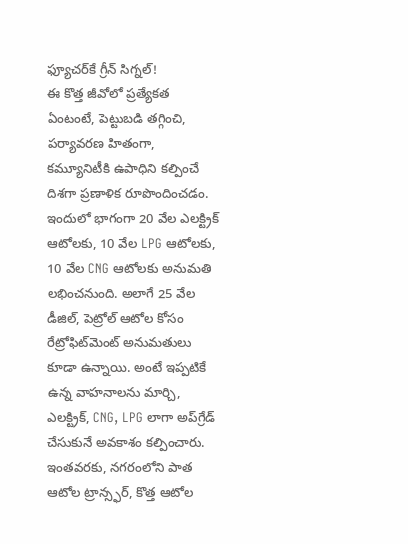ఫ్యూచర్‌కే గ్రీన్ సిగ్నల్!
ఈ కొత్త జీవోలో ప్రత్యేకత ఏంటంటే, పెట్టుబడి తగ్గించి, పర్యావరణ హితంగా, కమ్యూనిటీకి ఉపాధిని కల్పించే దిశగా ప్రణాళిక రూపొందించడం. ఇందులో భాగంగా 20 వేల ఎలక్ట్రిక్ ఆటోలకు, 10 వేల LPG ఆటోలకు, 10 వేల CNG ఆటోలకు అనుమతి లభించనుంది. అలాగే 25 వేల డీజిల్, పెట్రోల్ ఆటోల కోసం రేట్రోఫిట్‌మెంట్ అనుమతులు కూడా ఉన్నాయి. అంటే ఇప్పటికే ఉన్న వాహనాలను మార్చి, ఎలక్ట్రిక్, CNG, LPG లాగా అప్‌గ్రేడ్ చేసుకునే అవకాశం కల్పించారు. ఇంతవరకు, నగరంలోని పాత ఆటోల ట్రాన్స్ఫర్, కొత్త ఆటోల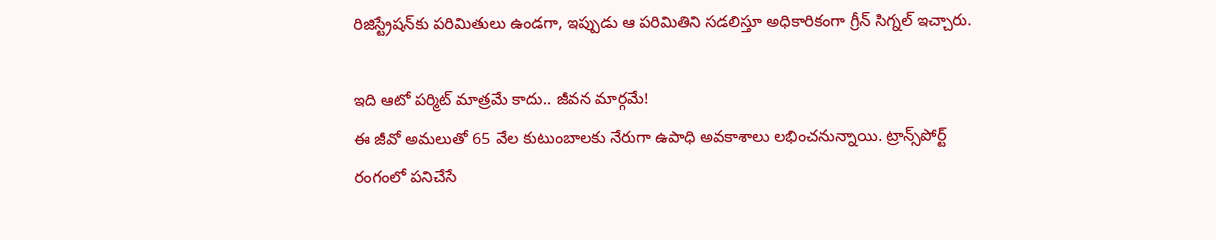రిజిస్ట్రేషన్‌కు పరిమితులు ఉండగా, ఇప్పుడు ఆ పరిమితిని సడలిస్తూ అధికారికంగా గ్రీన్ సిగ్నల్ ఇచ్చారు.

ఇది ఆటో పర్మిట్ మాత్రమే కాదు.. జీవన మార్గమే!
ఈ జీవో అమలుతో 65 వేల కుటుంబాలకు నేరుగా ఉపాధి అవకాశాలు లభించనున్నాయి. ట్రాన్స్‌పోర్ట్ రంగంలో పనిచేసే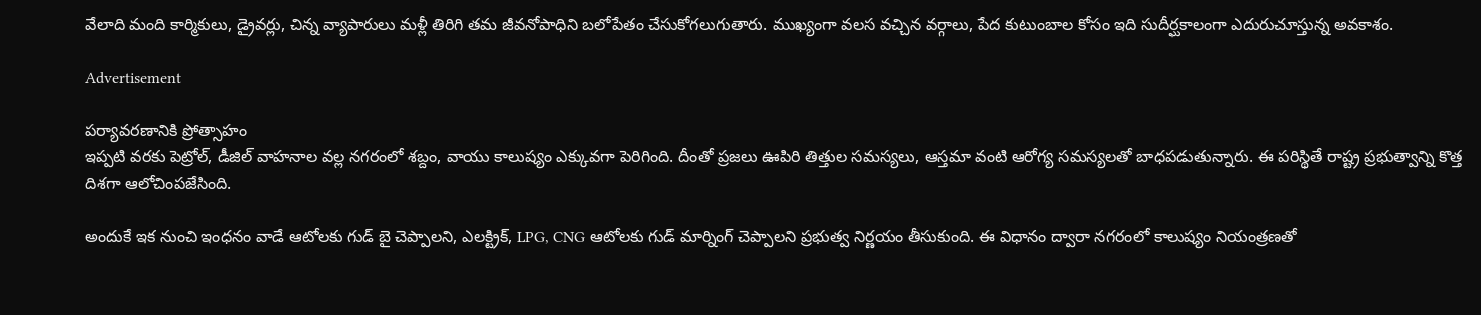వేలాది మంది కార్మికులు, డ్రైవర్లు, చిన్న వ్యాపారులు మళ్లీ తిరిగి తమ జీవనోపాధిని బలోపేతం చేసుకోగలుగుతారు. ముఖ్యంగా వలస వచ్చిన వర్గాలు, పేద కుటుంబాల కోసం ఇది సుదీర్ఘకాలంగా ఎదురుచూస్తున్న అవకాశం.

Advertisement

పర్యావరణానికి ప్రోత్సాహం
ఇప్పటి వరకు పెట్రోల్, డీజిల్ వాహనాల వల్ల నగరంలో శబ్దం, వాయు కాలుష్యం ఎక్కువగా పెరిగింది. దీంతో ప్రజలు ఊపిరి తిత్తుల సమస్యలు, ఆస్తమా వంటి ఆరోగ్య సమస్యలతో బాధపడుతున్నారు. ఈ పరిస్థితే రాష్ట్ర ప్రభుత్వాన్ని కొత్త దిశగా ఆలోచింపజేసింది.

అందుకే ఇక నుంచి ఇంధనం వాడే ఆటోలకు గుడ్ బై చెప్పాలని, ఎలక్ట్రిక్, LPG, CNG ఆటోలకు గుడ్ మార్నింగ్ చెప్పాలని ప్రభుత్వ నిర్ణయం తీసుకుంది. ఈ విధానం ద్వారా నగరంలో కాలుష్యం నియంత్రణతో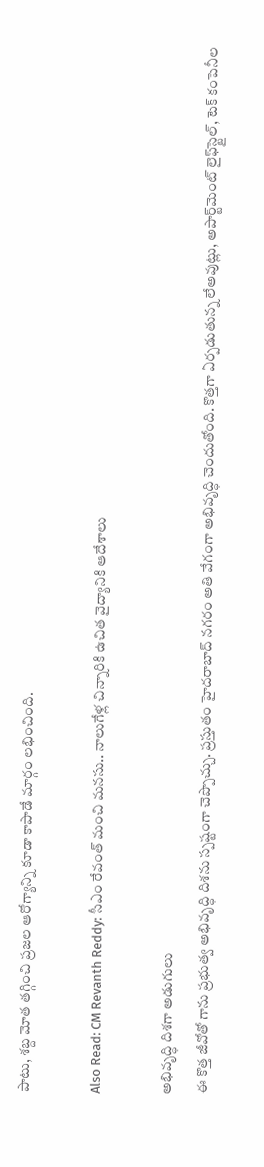పాటు, శబ్ద మోత తగ్గించి ప్రజల ఆరోగ్యాన్ని కూడా కాపాడే మార్గం లభించింది.

Also Read: CM Revanth Reddy: సీఎం రేవంత్ మంచి మనసు.. నాలుగేళ్ల చిన్నారికి ఉచిత వైద్యానికి ఆదేశాలు

అభివృద్ధి దిశగా అడుగులు
ఈ కొత్త జీవోతో గాను ప్రభుత్వ అభివృద్ధి దిశను స్పష్టంగా చెప్పొచ్చు. ప్రస్తుతం హైదరాబాద్ నగరం అతి వేగంగా అభివృద్ధి చెందుతోంది. కొత్తగా ఏర్పడుతున్న లేఅవుట్లు, అపార్ట్‌మెంట్ లైఫ్‌స్టైల్, టెక్ కంపెనీల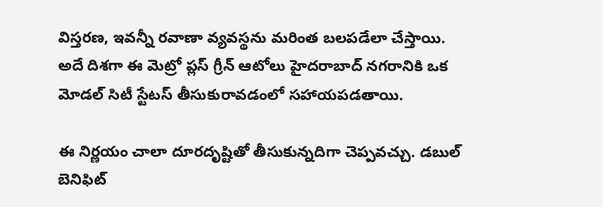విస్తరణ, ఇవన్నీ రవాణా వ్యవస్థను మరింత బలపడేలా చేస్తాయి. అదే దిశగా ఈ మెట్రో ప్లస్ గ్రీన్ ఆటోలు హైదరాబాద్ నగరానికి ఒక మోడల్ సిటీ స్టేటస్ తీసుకురావడంలో సహాయపడతాయి.

ఈ నిర్ణయం చాలా దూరదృష్టితో తీసుకున్నదిగా చెప్పవచ్చు. డబుల్ బెనిఫిట్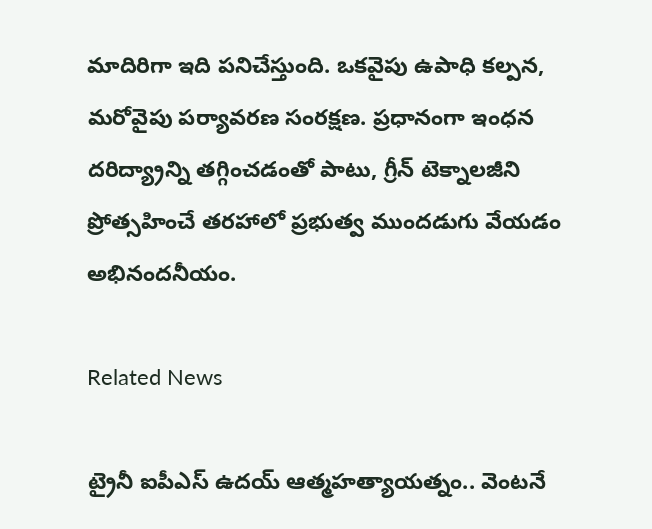మాదిరిగా ఇది పనిచేస్తుంది. ఒకవైపు ఉపాధి కల్పన, మరోవైపు పర్యావరణ సంరక్షణ. ప్రధానంగా ఇంధన దరిద్య్రాన్ని తగ్గించడంతో పాటు, గ్రీన్ టెక్నాలజీని ప్రోత్సహించే తరహాలో ప్రభుత్వ ముందడుగు వేయడం అభినందనీయం.

Related News

ట్రైనీ ఐపీఎస్‌ ఉదయ్‌ ఆత్మహత్యాయత్నం.. వెంటనే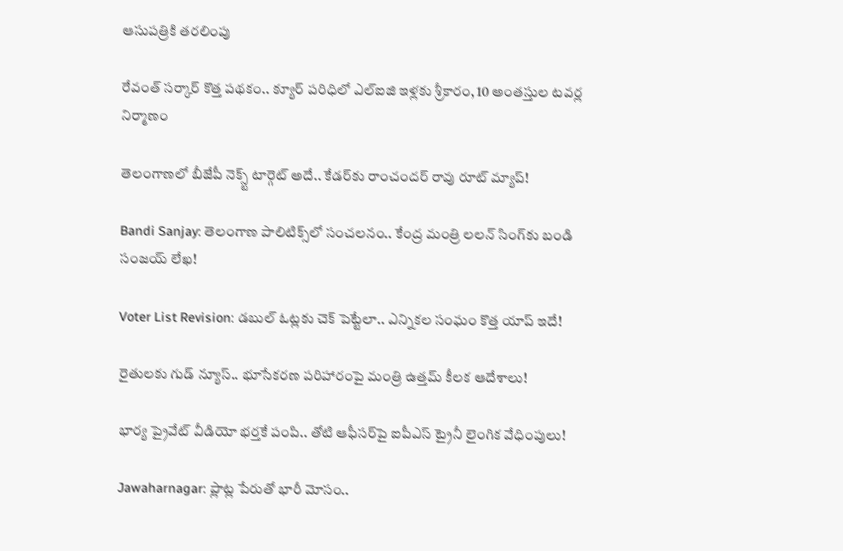ఆసుపత్రికి తరలింపు

రేవంత్ సర్కార్ కొత్త పథకం.. క్యూర్ పరిధిలో ఎల్ఐజి ఇళ్లకు శ్రీకారం, 10 అంతస్తుల టవర్ల నిర్మాణం

తెలంగాణలో బీజేపీ నెక్స్ట్ టార్గెట్ అదే.. కేడర్‌కు రాంచందర్ రావు రూట్ మ్యాప్!

Bandi Sanjay: తెలంగాణ పాలిటిక్స్‌లో సంచలనం.. కేంద్ర మంత్రి లలన్ సింగ్‌కు బండి సంజయ్ లేఖ!

Voter List Revision: డబుల్ ఓట్లకు చెక్ పెట్టేలా.. ఎన్నికల సంఘం కొత్త యాప్ ఇదే!

రైతులకు గుడ్ న్యూస్.. భూసేకరణ పరిహారంపై మంత్రి ఉత్తమ్ కీలక ఆదేశాలు!

భార్య ప్రైవేట్ వీడియో భర్తకే పంపి.. తోటి ఆఫీసర్‌పై ఐపీఎస్ ట్రైనీ లైంగిక వేధింపులు!

Jawaharnagar: ప్లాట్ల పేరుతో భారీ మోసం..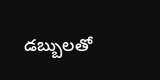డబ్బులతో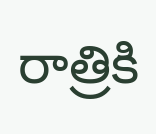రాత్రికి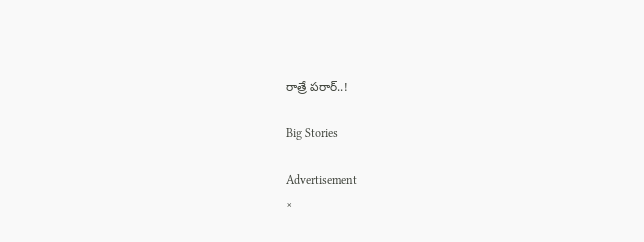రాత్రే పరార్..!

Big Stories

Advertisement
×